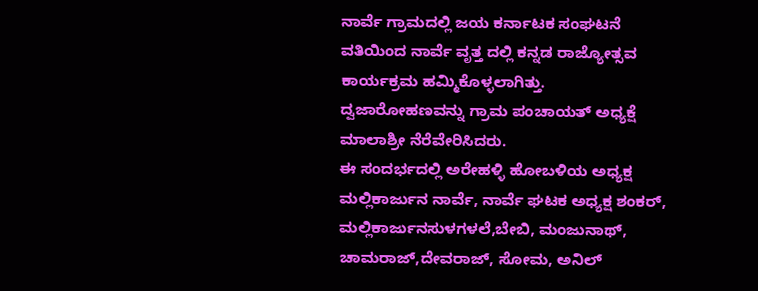ನಾರ್ವೆ ಗ್ರಾಮದಲ್ಲಿ ಜಯ ಕರ್ನಾಟಕ ಸಂಘಟನೆ ವತಿಯಿಂದ ನಾರ್ವೆ ವೃತ್ತ ದಲ್ಲಿ ಕನ್ನಡ ರಾಜ್ಯೋತ್ಸವ ಕಾರ್ಯಕ್ರಮ ಹಮ್ಮಿಕೊಳ್ಳಲಾಗಿತ್ತು.
ದ್ವಜಾರೋಹಣವನ್ನು ಗ್ರಾಮ ಪಂಚಾಯತ್ ಅಧ್ಯಕ್ಷೆ ಮಾಲಾಶ್ರೀ ನೆರೆವೇರಿಸಿದರು.
ಈ ಸಂದರ್ಭದಲ್ಲಿ ಅರೇಹಳ್ಳಿ ಹೋಬಳಿಯ ಅಧ್ಯಕ್ಷ ಮಲ್ಲಿಕಾರ್ಜುನ ನಾರ್ವೆ, ನಾರ್ವೆ ಘಟಕ ಅಧ್ಯಕ್ಷ ಶಂಕರ್, ಮಲ್ಲಿಕಾರ್ಜುನಸುಳಗಳಲೆ,ಬೇಬಿ, ಮಂಜುನಾಥ್, ಚಾಮರಾಜ್,ದೇವರಾಜ್, ಸೋಮ, ಅನಿಲ್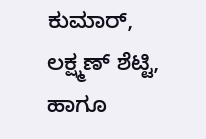ಕುಮಾರ್, ಲಕ್ಷ್ಮಣ್ ಶೆಟ್ಟಿ, ಹಾಗೂ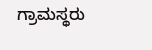ಗ್ರಾಮಸ್ಥರು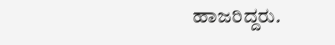ಹಾಜರಿದ್ದರು.